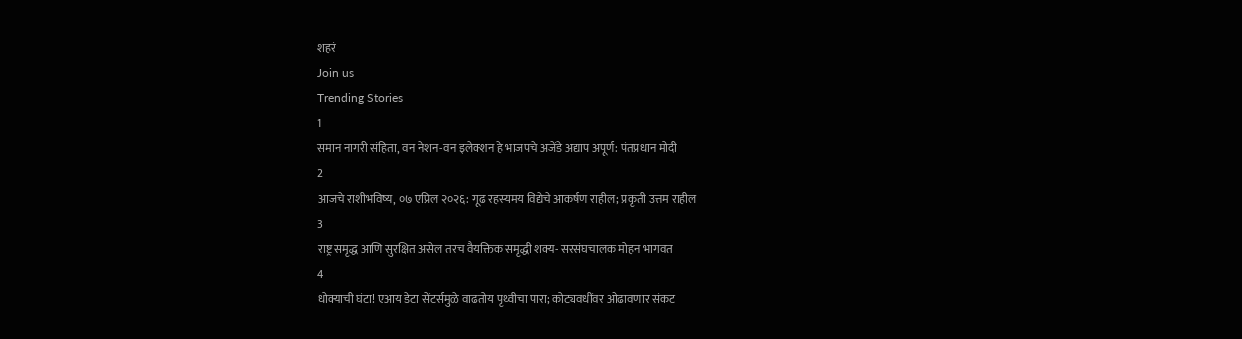शहरं
Join us
Trending Stories
1
समान नागरी संहिता, वन नेशन-वन इलेक्शन हे भाजपचे अजेंडे अद्याप अपूर्ण: पंतप्रधान मोदी
2
आजचे राशीभविष्य, ०७ एप्रिल २०२६: गूढ रहस्यमय विद्येचे आकर्षण राहील; प्रकृती उत्तम राहील
3
राष्ट्र समृद्ध आणि सुरक्षित असेल तरच वैयक्तिक समृद्धी शक्य- सरसंघचालक मोहन भागवत
4
धोक्याची घंटा! एआय डेटा सेंटर्समुळे वाढतोय पृथ्वीचा पारा; कोट्यवधींवर ओढावणार संकट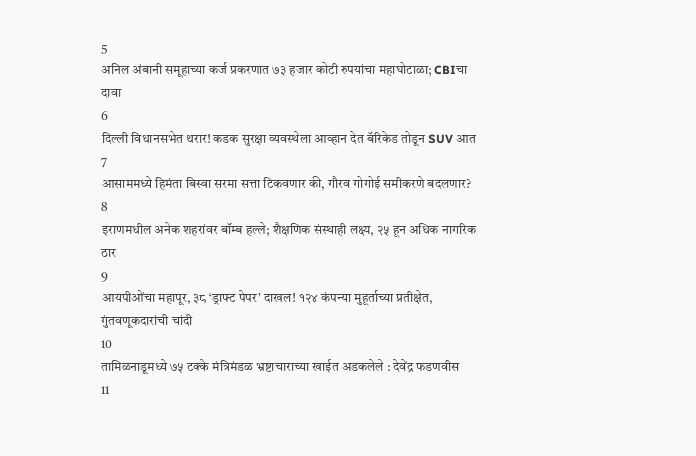5
अनिल अंबानी समूहाच्या कर्ज प्रकरणात ७३ हजार कोटी रुपयांचा महाघोटाळा; CBIचा दावा
6
दिल्ली विधानसभेत थरार! कडक सुरक्षा व्यवस्थेला आव्हान देत बॅरिकेड तोडून SUV आत
7
आसाममध्ये हिमंता बिस्वा सरमा सत्ता टिकवणार की, गौरव गोगोई समीकरणे बदलणार?
8
इराणमधील अनेक शहरांवर बॉम्ब हल्ले; शैक्षणिक संस्थाही लक्ष्य, २५ हून अधिक नागरिक ठार
9
आयपीओंचा महापूर, ३८ ‘ड्राफ्ट पेपर’ दाखल! १२४ कंपन्या मुहूर्ताच्या प्रतीक्षेत, गुंतवणूकदारांची चांदी
10
तामिळनाडूमध्ये ७५ टक्के मंत्रिमंडळ भ्रष्टाचाराच्या खाईत अडकलेले : देवेंद्र फडणवीस
11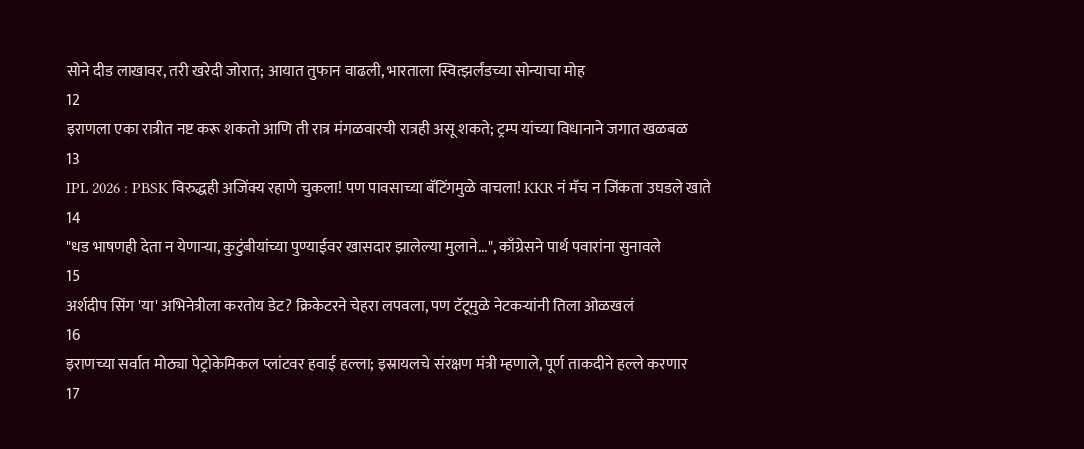सोने दीड लाखावर, तरी खरेदी जोरात; आयात तुफान वाढली, भारताला स्वित्झर्लंडच्या सोन्याचा मोह
12
इराणला एका रात्रीत नष्ट करू शकतो आणि ती रात्र मंगळवारची रात्रही असू शकते; ट्रम्प यांच्या विधानाने जगात खळबळ
13
IPL 2026 : PBSK विरुद्धही अजिंक्य रहाणे चुकला! पण पावसाच्या बॅटिंगमुळे वाचला! KKR नं मॅच न जिंकता उघडले खाते
14
"धड भाषणही देता न येणाऱ्या, कुटुंबीयांच्या पुण्याईवर खासदार झालेल्या मुलाने...", काँग्रेसने पार्थ पवारांना सुनावले
15
अर्शदीप सिंग 'या' अभिनेत्रीला करतोय डेट? क्रिकेटरने चेहरा लपवला, पण टॅटूमुळे नेटकऱ्यांनी तिला ओळखलं
16
इराणच्या सर्वात मोठ्या पेट्रोकेमिकल प्लांटवर हवाई हल्ला; इस्रायलचे संरक्षण मंत्री म्हणाले, पूर्ण ताकदीने हल्ले करणार
17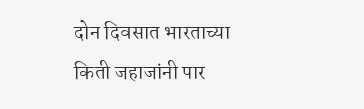दोन दिवसात भारताच्या किती जहाजांनी पार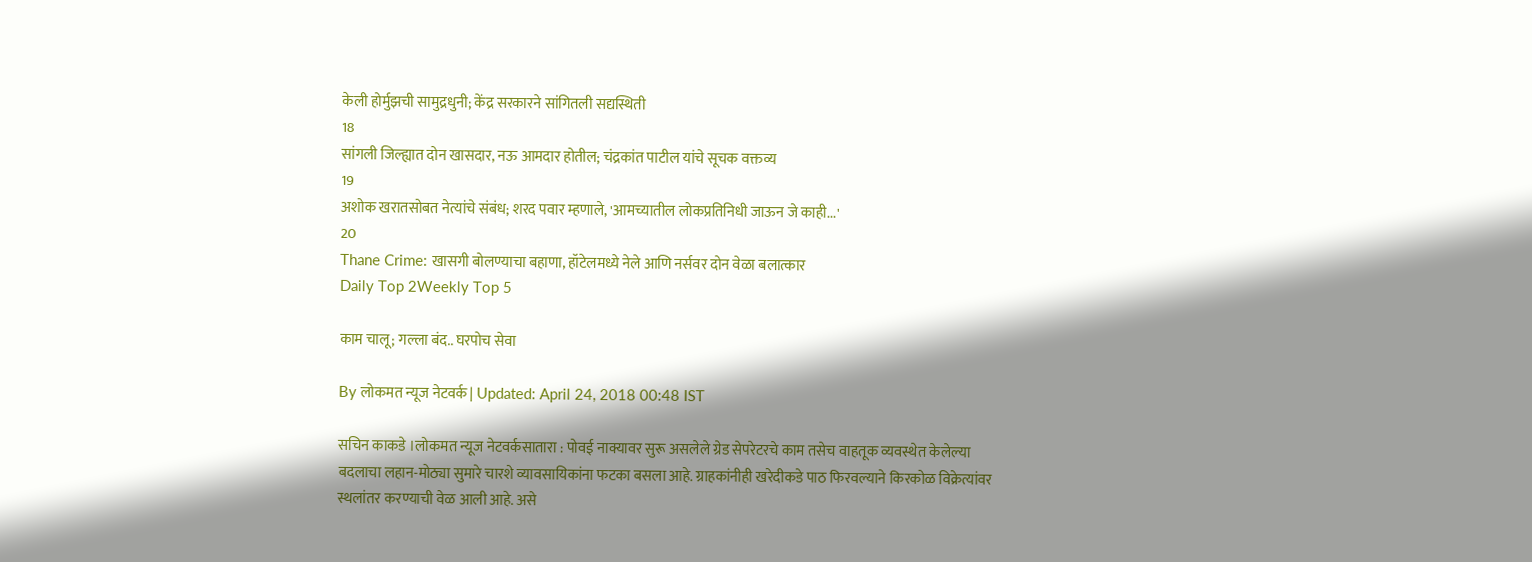केली होर्मुझची सामुद्रधुनी; केंद्र सरकारने सांगितली सद्यस्थिती
18
सांगली जिल्ह्यात दोन खासदार, नऊ आमदार होतील; चंद्रकांत पाटील यांचे सूचक वक्तव्य
19
अशोक खरातसोबत नेत्यांचे संबंध; शरद पवार म्हणाले, 'आमच्यातील लोकप्रतिनिधी जाऊन जे काही...'
20
Thane Crime: खासगी बोलण्याचा बहाणा, हॉटेलमध्ये नेले आणि नर्सवर दोन वेळा बलात्कार
Daily Top 2Weekly Top 5

काम चालू; गल्ला बंद.. घरपोच सेवा

By लोकमत न्यूज नेटवर्क | Updated: April 24, 2018 00:48 IST

सचिन काकडे ।लोकमत न्यूज नेटवर्कसातारा : पोवई नाक्यावर सुरू असलेले ग्रेड सेपरेटरचे काम तसेच वाहतूक व्यवस्थेत केलेल्या बदलाचा लहान-मोठ्या सुमारे चारशे व्यावसायिकांना फटका बसला आहे. ग्राहकांनीही खरेदीकडे पाठ फिरवल्याने किरकोळ विक्रेत्यांवर स्थलांतर करण्याची वेळ आली आहे. असे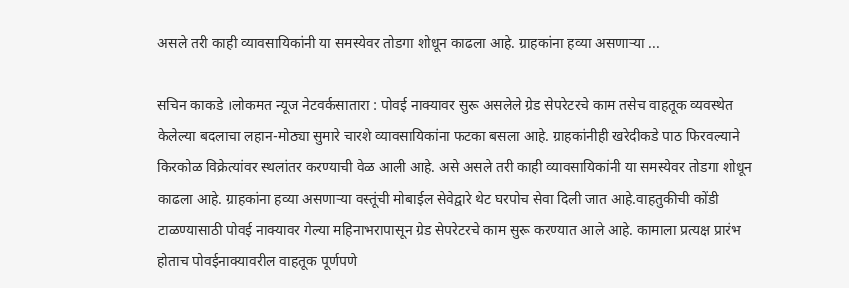असले तरी काही व्यावसायिकांनी या समस्येवर तोडगा शोधून काढला आहे. ग्राहकांना हव्या असणाऱ्या ...

सचिन काकडे ।लोकमत न्यूज नेटवर्कसातारा : पोवई नाक्यावर सुरू असलेले ग्रेड सेपरेटरचे काम तसेच वाहतूक व्यवस्थेत केलेल्या बदलाचा लहान-मोठ्या सुमारे चारशे व्यावसायिकांना फटका बसला आहे. ग्राहकांनीही खरेदीकडे पाठ फिरवल्याने किरकोळ विक्रेत्यांवर स्थलांतर करण्याची वेळ आली आहे. असे असले तरी काही व्यावसायिकांनी या समस्येवर तोडगा शोधून काढला आहे. ग्राहकांना हव्या असणाऱ्या वस्तूंची मोबाईल सेवेद्वारे थेट घरपोच सेवा दिली जात आहे.वाहतुकीची कोंडी टाळण्यासाठी पोवई नाक्यावर गेल्या महिनाभरापासून ग्रेड सेपरेटरचे काम सुरू करण्यात आले आहे. कामाला प्रत्यक्ष प्रारंभ होताच पोवईनाक्यावरील वाहतूक पूर्णपणे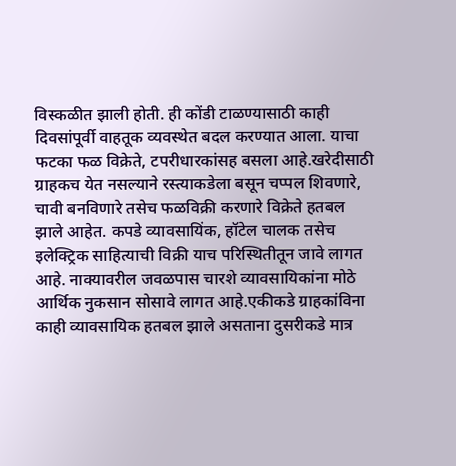विस्कळीत झाली होती. ही कोंडी टाळण्यासाठी काही दिवसांपूर्वी वाहतूक व्यवस्थेत बदल करण्यात आला. याचा फटका फळ विक्रेते, टपरीधारकांसह बसला आहे.खरेदीसाठी ग्राहकच येत नसल्याने रस्त्याकडेला बसून चप्पल शिवणारे, चावी बनविणारे तसेच फळविक्री करणारे विक्रेते हतबल झाले आहेत. कपडे व्यावसायिंक, हॉटेल चालक तसेच इलेक्ट्रिक साहित्याची विक्री याच परिस्थितीतून जावे लागत आहे. नाक्यावरील जवळपास चारशे व्यावसायिकांना मोठे आर्थिक नुकसान सोसावे लागत आहे.एकीकडे ग्राहकांविना काही व्यावसायिक हतबल झाले असताना दुसरीकडे मात्र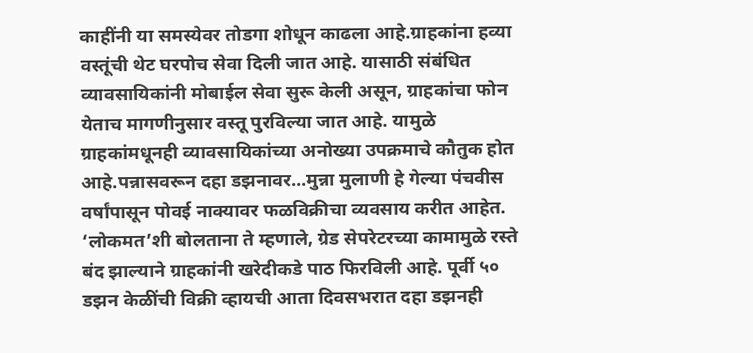काहींनी या समस्येवर तोडगा शोधून काढला आहे.ग्राहकांना हव्या वस्तूंची थेट घरपोच सेवा दिली जात आहे. यासाठी संबंधित व्यावसायिकांनी मोबाईल सेवा सुरू केली असून, ग्राहकांचा फोन येताच मागणीनुसार वस्तू पुरविल्या जात आहे. यामुळे ग्राहकांमधूनही व्यावसायिकांच्या अनोख्या उपक्रमाचे कौतुक होत आहे.पन्नासवरून दहा डझनावर...मुन्ना मुलाणी हे गेल्या पंचवीस वर्षांपासून पोवई नाक्यावर फळविक्रीचा व्यवसाय करीत आहेत. ‘लोकमत’शी बोलताना ते म्हणाले, ग्रेड सेपरेटरच्या कामामुळे रस्ते बंद झाल्याने ग्राहकांनी खरेदीकडे पाठ फिरविली आहे. पूर्वी ५० डझन केळींची विक्री व्हायची आता दिवसभरात दहा डझनही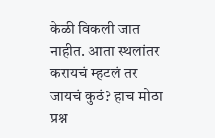केळी विकली जात नाहीत. आता स्थलांतर करायचं म्हटलं तर जायचं कुठं? हाच मोठा प्रश्न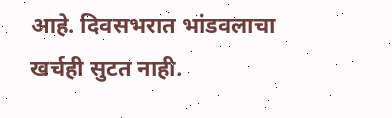आहे. दिवसभरात भांडवलाचा खर्चही सुटत नाही.